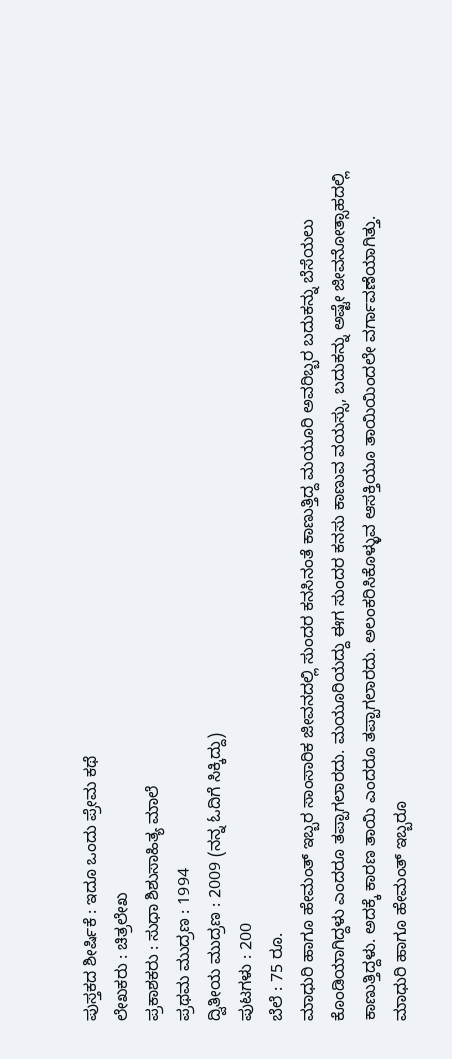ಪುಸ್ತಕದ ಶೀರ್ಷಿಕೆ : ಇದೂ ಒಂದು ಪ್ರೇಮ ಕಥೆ
ಲೇಖಕರು : ಚಿತ್ರಲೇಖ
ಪ್ರಕಾಶಕರು : ಸುಧಾ ಶಿಶುಸಾಹಿತ್ಯ ಮಾಲೆ
ಪ್ರಥಮ ಮುದ್ರಣ : 1994
ದ್ವಿತೀಯ ಮುದ್ರಣ : 2009 (ನನ್ನ ಓದಿಗೆ ಸಿಕ್ಕಿದ್ದು)
ಪುಟಗಳು : 200
ಬೆಲೆ : 75 ರೂ.
ಮಾಧುರಿ ಹಾಗೂ ಹೇಮಂತ್ ಇಬ್ಬರ ಸಾಂಸಾರಿಕ ಜೀವನದಲ್ಲಿ ಸುಂದರ ಕನಸಿನಂತೆ ಕಾಣುತ್ತಿದ್ದ ಮಯೂರಿ ಅವರಿಬ್ಬರ ಬದುಕನ್ನು ಬೆಸೆಯಲು ಕೊಂಡಿಯಾಗಿದ್ದಳು ಎಂದರೂ ತಪ್ಪಾಗಲಾರದು. ಮಯೂರಿಯದ್ದು ಈಗ ಸುಂದರ ಕನಸು ಕಾಣುವ ವಯಸ್ಸು, ಬದುಕನ್ನು ಅಷ್ಟೇ ಜೀವನೋತ್ಸಾಹದಲ್ಲಿ ಕಾಣುತ್ತಿದ್ದಳು. ಅದಕ್ಕೆ ಕಾರಣ ತಾಯಿ ಎಂದರೂ ತಪ್ಪಾಗಲಾರದು. ಅಲಂಕರಿಸಿಕೊಳ್ಳುವ ಆಸಕ್ತಿಯೂ ತಾಯಿಯಿಂದಲೇ ವರ್ಗಾವಣೆಯಾಗಿತ್ತು.
ಮಾಧುರಿ ಹಾಗೂ ಹೇಮಂತ್ ಇಬ್ಬರೂ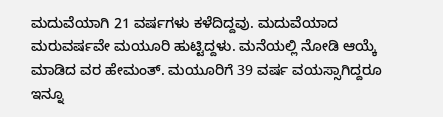ಮದುವೆಯಾಗಿ 21 ವರ್ಷಗಳು ಕಳೆದಿದ್ದವು. ಮದುವೆಯಾದ ಮರುವರ್ಷವೇ ಮಯೂರಿ ಹುಟ್ಟಿದ್ದಳು. ಮನೆಯಲ್ಲಿ ನೋಡಿ ಆಯ್ಕೆ ಮಾಡಿದ ವರ ಹೇಮಂತ್. ಮಯೂರಿಗೆ 39 ವರ್ಷ ವಯಸ್ಸಾಗಿದ್ದರೂ ಇನ್ನೂ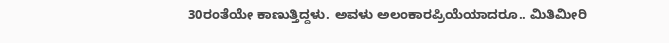30ರಂತೆಯೇ ಕಾಣುತ್ತಿದ್ದಳು. ಅವಳು ಅಲಂಕಾರಪ್ರಿಯೆಯಾದರೂ.. ಮಿತಿಮೀರಿ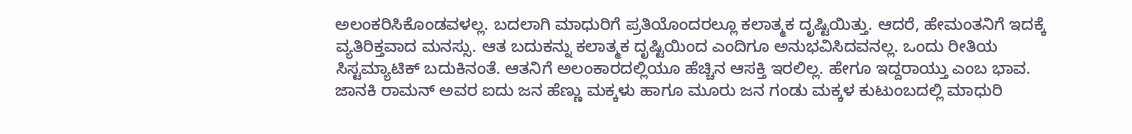ಅಲಂಕರಿಸಿಕೊಂಡವಳಲ್ಲ. ಬದಲಾಗಿ ಮಾಧುರಿಗೆ ಪ್ರತಿಯೊಂದರಲ್ಲೂ ಕಲಾತ್ಮಕ ದೃಷ್ಟಿಯಿತ್ತು. ಆದರೆ, ಹೇಮಂತನಿಗೆ ಇದಕ್ಕೆ ವ್ಯತಿರಿಕ್ತವಾದ ಮನಸ್ಸು. ಆತ ಬದುಕನ್ನು ಕಲಾತ್ಮಕ ದೃಷ್ಟಿಯಿಂದ ಎಂದಿಗೂ ಅನುಭವಿಸಿದವನಲ್ಲ. ಒಂದು ರೀತಿಯ ಸಿಸ್ಟಮ್ಯಾಟಿಕ್ ಬದುಕಿನಂತೆ. ಆತನಿಗೆ ಅಲಂಕಾರದಲ್ಲಿಯೂ ಹೆಚ್ಚಿನ ಆಸಕ್ತಿ ಇರಲಿಲ್ಲ. ಹೇಗೂ ಇದ್ದರಾಯ್ತು ಎಂಬ ಭಾವ.
ಜಾನಕಿ ರಾಮನ್ ಅವರ ಐದು ಜನ ಹೆಣ್ಣು ಮಕ್ಕಳು ಹಾಗೂ ಮೂರು ಜನ ಗಂಡು ಮಕ್ಕಳ ಕುಟುಂಬದಲ್ಲಿ ಮಾಧುರಿ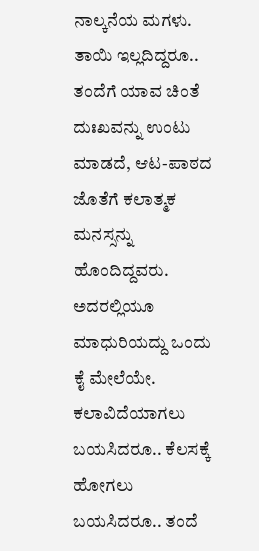ನಾಲ್ಕನೆಯ ಮಗಳು. ತಾಯಿ ಇಲ್ಲದಿದ್ದರೂ.. ತಂದೆಗೆ ಯಾವ ಚಿಂತೆ ದುಃಖವನ್ನು ಉಂಟು ಮಾಡದೆ, ಆಟ-ಪಾಠದ ಜೊತೆಗೆ ಕಲಾತ್ಮಕ ಮನಸ್ಸನ್ನು ಹೊಂದಿದ್ದವರು. ಅದರಲ್ಲಿಯೂ ಮಾಧುರಿಯದ್ದು ಒಂದು ಕೈ ಮೇಲೆಯೇ. ಕಲಾವಿದೆಯಾಗಲು ಬಯಸಿದರೂ.. ಕೆಲಸಕ್ಕೆ ಹೋಗಲು ಬಯಸಿದರೂ.. ತಂದೆ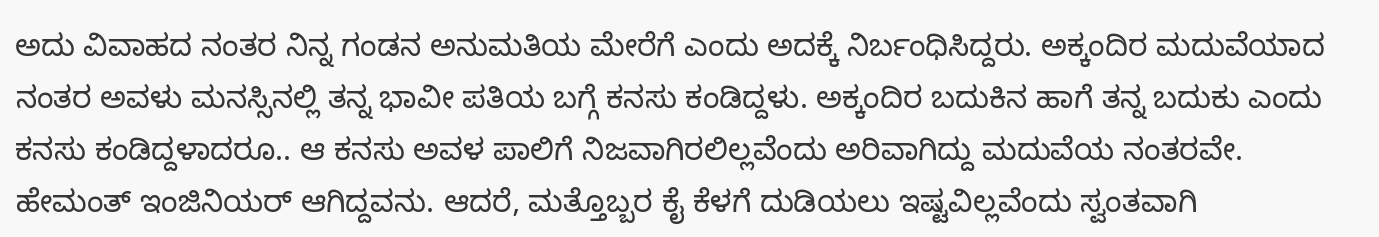ಅದು ವಿವಾಹದ ನಂತರ ನಿನ್ನ ಗಂಡನ ಅನುಮತಿಯ ಮೇರೆಗೆ ಎಂದು ಅದಕ್ಕೆ ನಿರ್ಬಂಧಿಸಿದ್ದರು. ಅಕ್ಕಂದಿರ ಮದುವೆಯಾದ ನಂತರ ಅವಳು ಮನಸ್ಸಿನಲ್ಲಿ ತನ್ನ ಭಾವೀ ಪತಿಯ ಬಗ್ಗೆ ಕನಸು ಕಂಡಿದ್ದಳು. ಅಕ್ಕಂದಿರ ಬದುಕಿನ ಹಾಗೆ ತನ್ನ ಬದುಕು ಎಂದು ಕನಸು ಕಂಡಿದ್ದಳಾದರೂ.. ಆ ಕನಸು ಅವಳ ಪಾಲಿಗೆ ನಿಜವಾಗಿರಲಿಲ್ಲವೆಂದು ಅರಿವಾಗಿದ್ದು ಮದುವೆಯ ನಂತರವೇ.
ಹೇಮಂತ್ ಇಂಜಿನಿಯರ್ ಆಗಿದ್ದವನು. ಆದರೆ, ಮತ್ತೊಬ್ಬರ ಕೈ ಕೆಳಗೆ ದುಡಿಯಲು ಇಷ್ಟವಿಲ್ಲವೆಂದು ಸ್ವಂತವಾಗಿ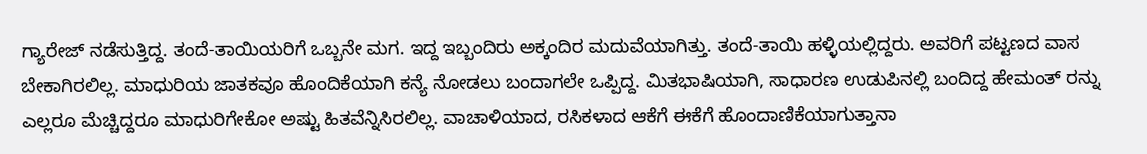ಗ್ಯಾರೇಜ್ ನಡೆಸುತ್ತಿದ್ದ. ತಂದೆ-ತಾಯಿಯರಿಗೆ ಒಬ್ಬನೇ ಮಗ. ಇದ್ದ ಇಬ್ಬಂದಿರು ಅಕ್ಕಂದಿರ ಮದುವೆಯಾಗಿತ್ತು. ತಂದೆ-ತಾಯಿ ಹಳ್ಳಿಯಲ್ಲಿದ್ದರು. ಅವರಿಗೆ ಪಟ್ಟಣದ ವಾಸ ಬೇಕಾಗಿರಲಿಲ್ಲ. ಮಾಧುರಿಯ ಜಾತಕವೂ ಹೊಂದಿಕೆಯಾಗಿ ಕನ್ಯೆ ನೋಡಲು ಬಂದಾಗಲೇ ಒಪ್ಪಿದ್ದ. ಮಿತಭಾಷಿಯಾಗಿ, ಸಾಧಾರಣ ಉಡುಪಿನಲ್ಲಿ ಬಂದಿದ್ದ ಹೇಮಂತ್ ರನ್ನು ಎಲ್ಲರೂ ಮೆಚ್ಚಿದ್ದರೂ ಮಾಧುರಿಗೇಕೋ ಅಷ್ಟು ಹಿತವೆನ್ನಿಸಿರಲಿಲ್ಲ. ವಾಚಾಳಿಯಾದ, ರಸಿಕಳಾದ ಆಕೆಗೆ ಈಕೆಗೆ ಹೊಂದಾಣಿಕೆಯಾಗುತ್ತಾನಾ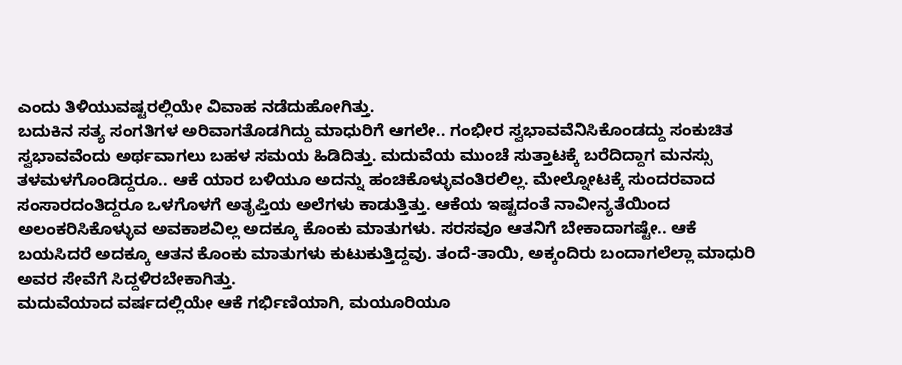ಎಂದು ತಿಳಿಯುವಷ್ಟರಲ್ಲಿಯೇ ವಿವಾಹ ನಡೆದುಹೋಗಿತ್ತು.
ಬದುಕಿನ ಸತ್ಯ ಸಂಗತಿಗಳ ಅರಿವಾಗತೊಡಗಿದ್ದು ಮಾಧುರಿಗೆ ಆಗಲೇ.. ಗಂಭೀರ ಸ್ವಭಾವವೆನಿಸಿಕೊಂಡದ್ದು ಸಂಕುಚಿತ ಸ್ವಭಾವವೆಂದು ಅರ್ಥವಾಗಲು ಬಹಳ ಸಮಯ ಹಿಡಿದಿತ್ತು. ಮದುವೆಯ ಮುಂಚೆ ಸುತ್ತಾಟಕ್ಕೆ ಬರೆದಿದ್ದಾಗ ಮನಸ್ಸು ತಳಮಳಗೊಂಡಿದ್ದರೂ.. ಆಕೆ ಯಾರ ಬಳಿಯೂ ಅದನ್ನು ಹಂಚಿಕೊಳ್ಳುವಂತಿರಲಿಲ್ಲ. ಮೇಲ್ನೋಟಕ್ಕೆ ಸುಂದರವಾದ ಸಂಸಾರದಂತಿದ್ದರೂ ಒಳಗೊಳಗೆ ಅತೃಪ್ತಿಯ ಅಲೆಗಳು ಕಾಡುತ್ತಿತ್ತು. ಆಕೆಯ ಇಷ್ಟದಂತೆ ನಾವೀನ್ಯತೆಯಿಂದ ಅಲಂಕರಿಸಿಕೊಳ್ಳುವ ಅವಕಾಶವಿಲ್ಲ ಅದಕ್ಕೂ ಕೊಂಕು ಮಾತುಗಳು. ಸರಸವೂ ಆತನಿಗೆ ಬೇಕಾದಾಗಷ್ಟೇ.. ಆಕೆ ಬಯಸಿದರೆ ಅದಕ್ಕೂ ಆತನ ಕೊಂಕು ಮಾತುಗಳು ಕುಟುಕುತ್ತಿದ್ದವು. ತಂದೆ-ತಾಯಿ, ಅಕ್ಕಂದಿರು ಬಂದಾಗಲೆಲ್ಲಾ ಮಾಧುರಿ ಅವರ ಸೇವೆಗೆ ಸಿದ್ದಳಿರಬೇಕಾಗಿತ್ತು.
ಮದುವೆಯಾದ ವರ್ಷದಲ್ಲಿಯೇ ಆಕೆ ಗರ್ಭಿಣಿಯಾಗಿ, ಮಯೂರಿಯೂ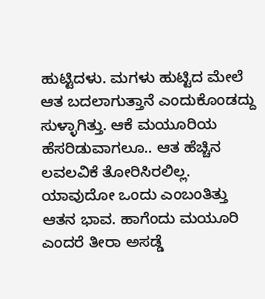ಹುಟ್ಟಿದಳು. ಮಗಳು ಹುಟ್ಟಿದ ಮೇಲೆ ಆತ ಬದಲಾಗುತ್ತಾನೆ ಎಂದುಕೊಂಡದ್ದು ಸುಳ್ಳಾಗಿತ್ತು. ಆಕೆ ಮಯೂರಿಯ ಹೆಸರಿಡುವಾಗಲೂ.. ಆತ ಹೆಚ್ಚಿನ ಲವಲವಿಕೆ ತೋರಿಸಿರಲಿಲ್ಲ. ಯಾವುದೋ ಒಂದು ಎಂಬಂತಿತ್ತು ಆತನ ಭಾವ. ಹಾಗೆಂದು ಮಯೂರಿ ಎಂದರೆ ತೀರಾ ಅಸಡ್ಡೆ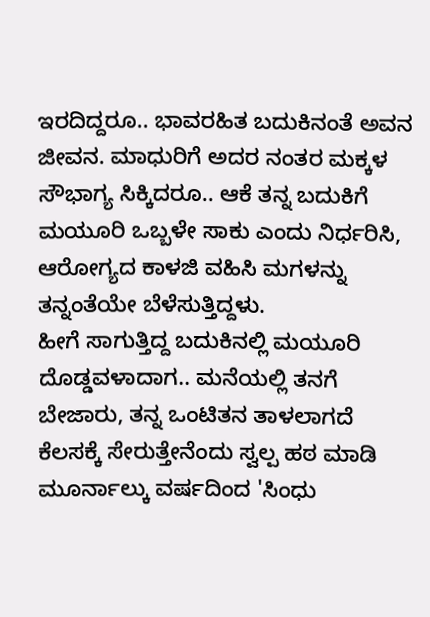ಇರದಿದ್ದರೂ.. ಭಾವರಹಿತ ಬದುಕಿನಂತೆ ಅವನ ಜೀವನ. ಮಾಧುರಿಗೆ ಅದರ ನಂತರ ಮಕ್ಕಳ ಸೌಭಾಗ್ಯ ಸಿಕ್ಕಿದರೂ.. ಆಕೆ ತನ್ನ ಬದುಕಿಗೆ ಮಯೂರಿ ಒಬ್ಬಳೇ ಸಾಕು ಎಂದು ನಿರ್ಧರಿಸಿ, ಆರೋಗ್ಯದ ಕಾಳಜಿ ವಹಿಸಿ ಮಗಳನ್ನು ತನ್ನಂತೆಯೇ ಬೆಳೆಸುತ್ತಿದ್ದಳು.
ಹೀಗೆ ಸಾಗುತ್ತಿದ್ದ ಬದುಕಿನಲ್ಲಿ ಮಯೂರಿ ದೊಡ್ಡವಳಾದಾಗ.. ಮನೆಯಲ್ಲಿ ತನಗೆ ಬೇಜಾರು, ತನ್ನ ಒಂಟಿತನ ತಾಳಲಾಗದೆ ಕೆಲಸಕ್ಕೆ ಸೇರುತ್ತೇನೆಂದು ಸ್ವಲ್ಪ ಹಠ ಮಾಡಿ ಮೂರ್ನಾಲ್ಕು ವರ್ಷದಿಂದ 'ಸಿಂಧು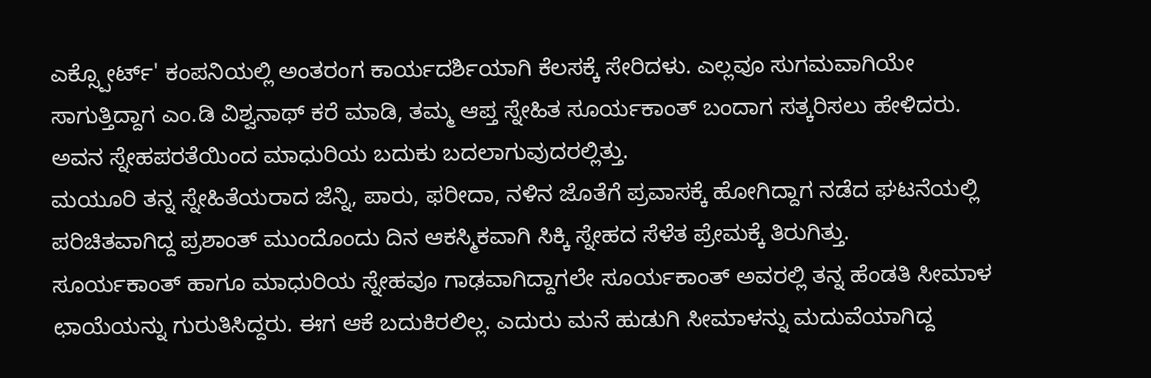ಎಕ್ಸ್ಪೋರ್ಟ್' ಕಂಪನಿಯಲ್ಲಿ ಅಂತರಂಗ ಕಾರ್ಯದರ್ಶಿಯಾಗಿ ಕೆಲಸಕ್ಕೆ ಸೇರಿದಳು. ಎಲ್ಲವೂ ಸುಗಮವಾಗಿಯೇ ಸಾಗುತ್ತಿದ್ದಾಗ ಎಂ.ಡಿ ವಿಶ್ವನಾಥ್ ಕರೆ ಮಾಡಿ, ತಮ್ಮ ಆಪ್ತ ಸ್ನೇಹಿತ ಸೂರ್ಯಕಾಂತ್ ಬಂದಾಗ ಸತ್ಕರಿಸಲು ಹೇಳಿದರು. ಅವನ ಸ್ನೇಹಪರತೆಯಿಂದ ಮಾಧುರಿಯ ಬದುಕು ಬದಲಾಗುವುದರಲ್ಲಿತ್ತು.
ಮಯೂರಿ ತನ್ನ ಸ್ನೇಹಿತೆಯರಾದ ಜೆನ್ನಿ, ಪಾರು, ಫರೀದಾ, ನಳಿನ ಜೊತೆಗೆ ಪ್ರವಾಸಕ್ಕೆ ಹೋಗಿದ್ದಾಗ ನಡೆದ ಘಟನೆಯಲ್ಲಿ ಪರಿಚಿತವಾಗಿದ್ದ ಪ್ರಶಾಂತ್ ಮುಂದೊಂದು ದಿನ ಆಕಸ್ಮಿಕವಾಗಿ ಸಿಕ್ಕಿ ಸ್ನೇಹದ ಸೆಳೆತ ಪ್ರೇಮಕ್ಕೆ ತಿರುಗಿತ್ತು.
ಸೂರ್ಯಕಾಂತ್ ಹಾಗೂ ಮಾಧುರಿಯ ಸ್ನೇಹವೂ ಗಾಢವಾಗಿದ್ದಾಗಲೇ ಸೂರ್ಯಕಾಂತ್ ಅವರಲ್ಲಿ ತನ್ನ ಹೆಂಡತಿ ಸೀಮಾಳ ಛಾಯೆಯನ್ನು ಗುರುತಿಸಿದ್ದರು. ಈಗ ಆಕೆ ಬದುಕಿರಲಿಲ್ಲ. ಎದುರು ಮನೆ ಹುಡುಗಿ ಸೀಮಾಳನ್ನು ಮದುವೆಯಾಗಿದ್ದ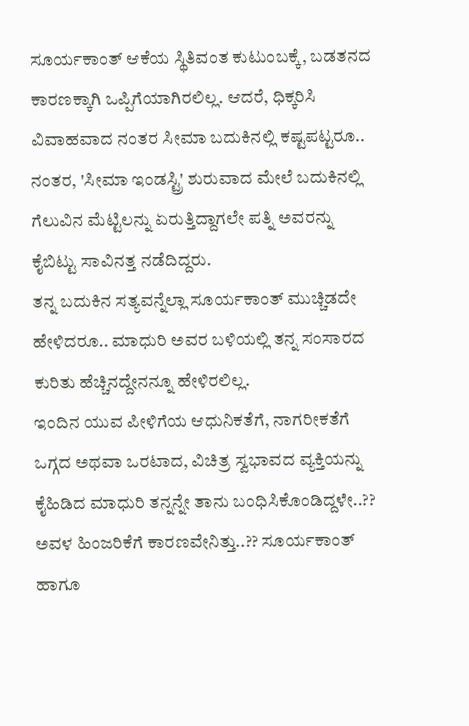ಸೂರ್ಯಕಾಂತ್ ಆಕೆಯ ಸ್ಥಿತಿವಂತ ಕುಟುಂಬಕ್ಕೆ, ಬಡತನದ ಕಾರಣಕ್ಕಾಗಿ ಒಪ್ಪಿಗೆಯಾಗಿರಲಿಲ್ಲ. ಆದರೆ, ಧಿಕ್ಕರಿಸಿ ವಿವಾಹವಾದ ನಂತರ ಸೀಮಾ ಬದುಕಿನಲ್ಲಿ ಕಷ್ಟಪಟ್ಟರೂ.. ನಂತರ, 'ಸೀಮಾ ಇಂಡಸ್ಟ್ರಿ' ಶುರುವಾದ ಮೇಲೆ ಬದುಕಿನಲ್ಲಿ ಗೆಲುವಿನ ಮೆಟ್ಟಿಲನ್ನು ಏರುತ್ತಿದ್ದಾಗಲೇ ಪತ್ನಿ ಅವರನ್ನು ಕೈಬಿಟ್ಟು ಸಾವಿನತ್ತ ನಡೆದಿದ್ದರು.
ತನ್ನ ಬದುಕಿನ ಸತ್ಯವನ್ನೆಲ್ಲಾ ಸೂರ್ಯಕಾಂತ್ ಮುಚ್ಚಿಡದೇ ಹೇಳಿದರೂ.. ಮಾಧುರಿ ಅವರ ಬಳಿಯಲ್ಲಿ ತನ್ನ ಸಂಸಾರದ ಕುರಿತು ಹೆಚ್ಚಿನದ್ದೇನನ್ನೂ ಹೇಳಿರಲಿಲ್ಲ.
ಇಂದಿನ ಯುವ ಪೀಳಿಗೆಯ ಆಧುನಿಕತೆಗೆ, ನಾಗರೀಕತೆಗೆ ಒಗ್ಗದ ಅಥವಾ ಒರಟಾದ, ವಿಚಿತ್ರ ಸ್ವಭಾವದ ವ್ಯಕ್ತಿಯನ್ನು ಕೈಹಿಡಿದ ಮಾಧುರಿ ತನ್ನನ್ನೇ ತಾನು ಬಂಧಿಸಿಕೊಂಡಿದ್ದಳೇ..?? ಅವಳ ಹಿಂಜರಿಕೆಗೆ ಕಾರಣವೇನಿತ್ತು..?? ಸೂರ್ಯಕಾಂತ್ ಹಾಗೂ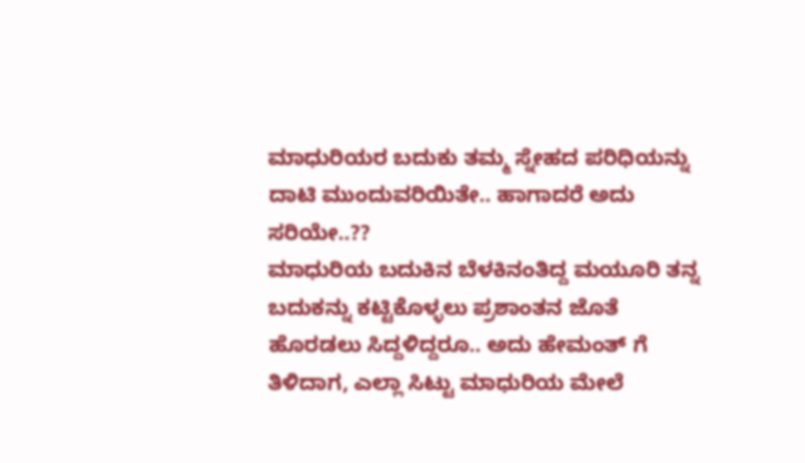ಮಾಧುರಿಯರ ಬದುಕು ತಮ್ಮ ಸ್ನೇಹದ ಪರಿಧಿಯನ್ನು ದಾಟಿ ಮುಂದುವರಿಯಿತೇ.. ಹಾಗಾದರೆ ಅದು ಸರಿಯೇ..??
ಮಾಧುರಿಯ ಬದುಕಿನ ಬೆಳಕಿನಂತಿದ್ದ ಮಯೂರಿ ತನ್ನ ಬದುಕನ್ನು ಕಟ್ಟಿಕೊಳ್ಳಲು ಪ್ರಶಾಂತನ ಜೊತೆ ಹೊರಡಲು ಸಿದ್ದಳಿದ್ದರೂ.. ಅದು ಹೇಮಂತ್ ಗೆ ತಿಳಿದಾಗ, ಎಲ್ಲಾ ಸಿಟ್ಟು ಮಾಧುರಿಯ ಮೇಲೆ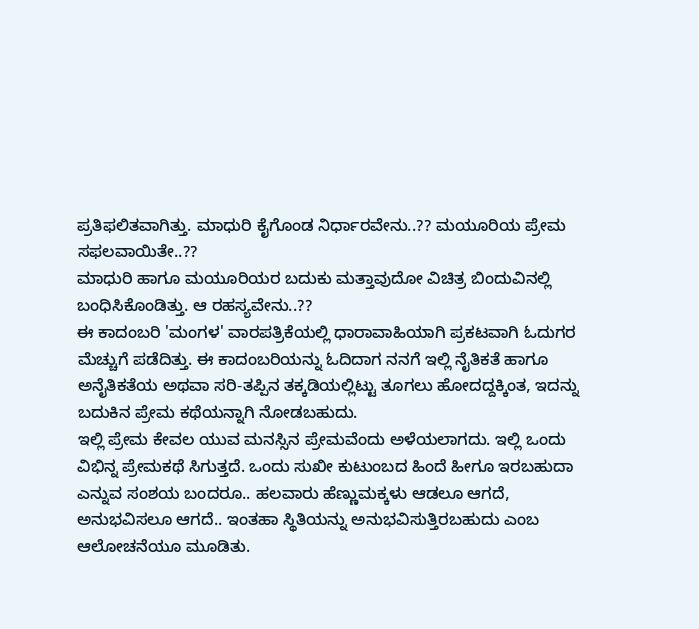ಪ್ರತಿಫಲಿತವಾಗಿತ್ತು. ಮಾಧುರಿ ಕೈಗೊಂಡ ನಿರ್ಧಾರವೇನು..?? ಮಯೂರಿಯ ಪ್ರೇಮ ಸಫಲವಾಯಿತೇ..??
ಮಾಧುರಿ ಹಾಗೂ ಮಯೂರಿಯರ ಬದುಕು ಮತ್ತಾವುದೋ ವಿಚಿತ್ರ ಬಿಂದುವಿನಲ್ಲಿ ಬಂಧಿಸಿಕೊಂಡಿತ್ತು. ಆ ರಹಸ್ಯವೇನು..??
ಈ ಕಾದಂಬರಿ 'ಮಂಗಳ' ವಾರಪತ್ರಿಕೆಯಲ್ಲಿ ಧಾರಾವಾಹಿಯಾಗಿ ಪ್ರಕಟವಾಗಿ ಓದುಗರ ಮೆಚ್ಚುಗೆ ಪಡೆದಿತ್ತು. ಈ ಕಾದಂಬರಿಯನ್ನು ಓದಿದಾಗ ನನಗೆ ಇಲ್ಲಿ ನೈತಿಕತೆ ಹಾಗೂ ಅನೈತಿಕತೆಯ ಅಥವಾ ಸರಿ-ತಪ್ಪಿನ ತಕ್ಕಡಿಯಲ್ಲಿಟ್ಟು ತೂಗಲು ಹೋದದ್ದಕ್ಕಿಂತ, ಇದನ್ನು ಬದುಕಿನ ಪ್ರೇಮ ಕಥೆಯನ್ನಾಗಿ ನೋಡಬಹುದು.
ಇಲ್ಲಿ ಪ್ರೇಮ ಕೇವಲ ಯುವ ಮನಸ್ಸಿನ ಪ್ರೇಮವೆಂದು ಅಳೆಯಲಾಗದು. ಇಲ್ಲಿ ಒಂದು ವಿಭಿನ್ನ ಪ್ರೇಮಕಥೆ ಸಿಗುತ್ತದೆ. ಒಂದು ಸುಖೀ ಕುಟುಂಬದ ಹಿಂದೆ ಹೀಗೂ ಇರಬಹುದಾ ಎನ್ನುವ ಸಂಶಯ ಬಂದರೂ.. ಹಲವಾರು ಹೆಣ್ಣುಮಕ್ಕಳು ಆಡಲೂ ಆಗದೆ, ಅನುಭವಿಸಲೂ ಆಗದೆ.. ಇಂತಹಾ ಸ್ಥಿತಿಯನ್ನು ಅನುಭವಿಸುತ್ತಿರಬಹುದು ಎಂಬ ಆಲೋಚನೆಯೂ ಮೂಡಿತು.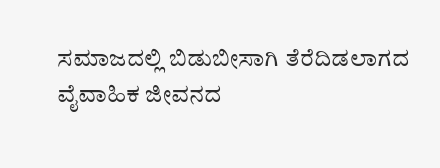ಸಮಾಜದಲ್ಲಿ ಬಿಡುಬೀಸಾಗಿ ತೆರೆದಿಡಲಾಗದ ವೈವಾಹಿಕ ಜೀವನದ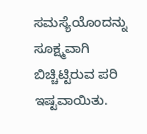ಸಮಸ್ಯೆಯೊಂದನ್ನು ಸೂಕ್ಷ್ಮವಾಗಿ ಬಿಚ್ಚಿಟ್ಟಿರುವ ಪರಿ ಇಷ್ಟವಾಯಿತು.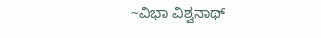~ವಿಭಾ ವಿಶ್ವನಾಥ್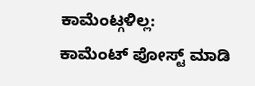ಕಾಮೆಂಟ್ಗಳಿಲ್ಲ:
ಕಾಮೆಂಟ್ ಪೋಸ್ಟ್ ಮಾಡಿ